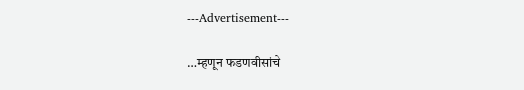---Advertisement---

…म्हणून फडणवीसांचे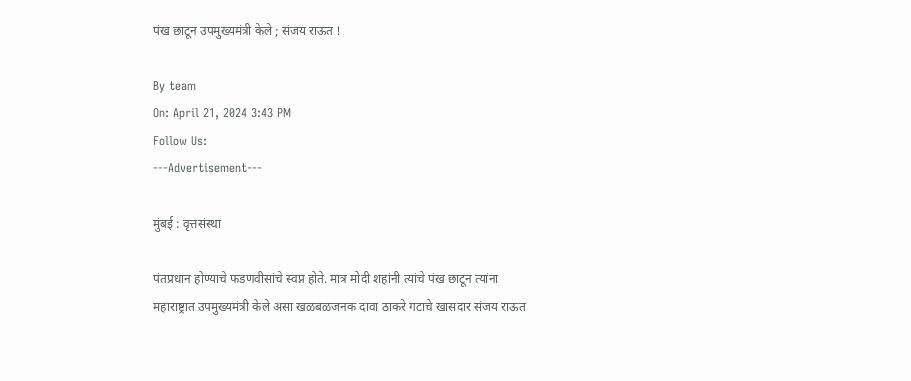पंख छाटून उपमुख्यमंत्री केले ; संजय राऊत !

By team
On: April 21, 2024 3:43 PM
Follow Us:
---Advertisement---

मुंबई : वृत्तसंस्था

पंतप्रधान होण्याचे फडणवीसांचे स्वप्न होते. मात्र मोदी शहांनी त्यांचे पंख छाटून त्यांना महाराष्ट्रात उपमुख्यमंत्री केले असा खळबळजनक दावा ठाकरे गटाचे खासदार संजय राऊत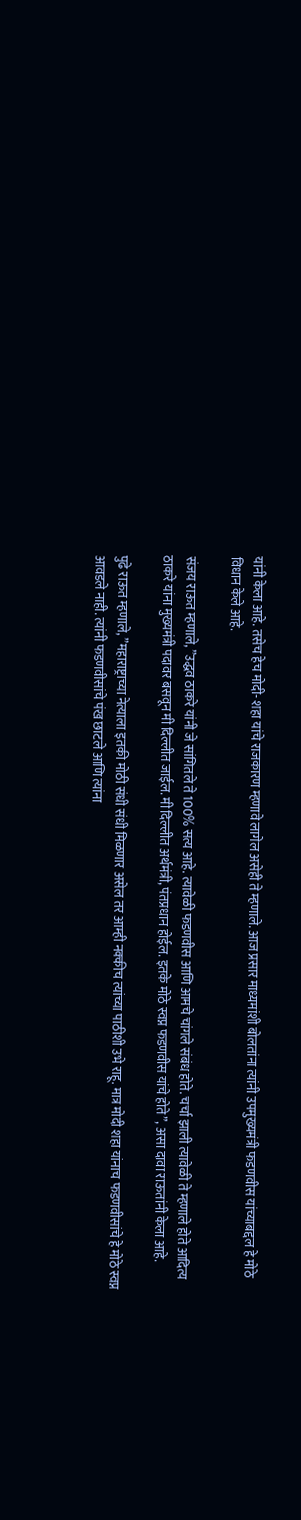यांनी केला आहे. तसेच हेच मोदी- शहा यांचे राजकारण म्हणावे लागेल असेही ते म्हणाले. आज प्रसार माध्यमांशी बोलतांना त्यांनी उपमुख्यमंत्री फडणवीस यांच्याबद्दल हे मोठे विधान केले आहे.

संजय राऊत म्हणाले, ”उद्धव ठाकरे यांनी जे सांगितले ते 100% सत्य आहे. त्यावेळी फडणवीस आणि आमचे चांगले संबंध होते. चर्चा झाली त्यावेळी ते म्हणाले होते आदित्य ठाकरे यांना मुख्यमंत्री पदावर बसवून मी दिल्लीत जाईल. मी दिल्लीत अर्थमंत्री, पंतप्रधान होईल. इतके मोठे स्वप्न फडणवीस यांचे होते”, असा दावा राऊतांनी केला आहे.

पुढे राऊत म्हणाले, ”महाराष्ट्राच्या नेत्याला इतकी मोठी संधी संधी मिळणार असेल तर आम्ही नक्कीच त्यांच्या पाठीशी उभे राहू. मात्र मोदी शहा यांनाच फडणवीसांचे हे मोठे स्वप्न आवडले नाही. त्यांनी फडणवीसांचे पंख छाटले आणि त्यांना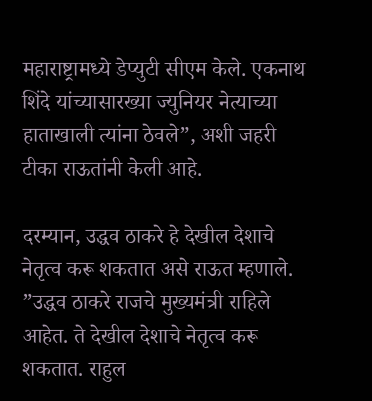महाराष्ट्रामध्ये डेप्युटी सीएम केले. एकनाथ शिंदे यांच्यासारख्या ज्युनियर नेत्याच्या हाताखाली त्यांना ठेवले”, अशी जहरी टीका राऊतांनी केली आहे.

दरम्यान, उद्धव ठाकरे हे देखील देशाचे नेतृत्व करू शकतात असे राऊत म्हणाले. ”उद्धव ठाकरे राजचे मुख्यमंत्री राहिले आहेत. ते देखील देशाचे नेतृत्व करू शकतात. राहुल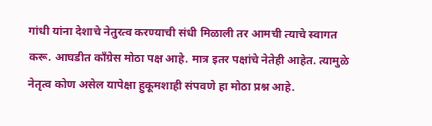गांधी यांना देशाचे नेतुरत्व करण्याची संधी मिळाली तर आमची त्याचे स्वागत करू. आघडीत काँग्रेस मोठा पक्ष आहे. मात्र इतर पक्षांचे नेतेही आहेत. त्यामुळे नेतृत्व कोण असेल यापेक्षा हुकूमशाही संपवणे हा मोठा प्रश्न आहे.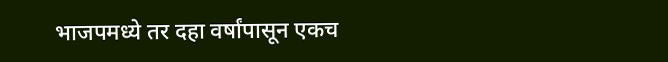भाजपमध्ये तर दहा वर्षांपासून एकच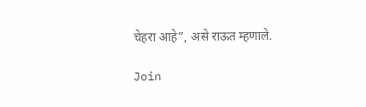चेहरा आहे”, असे राऊत म्हणाले.

Join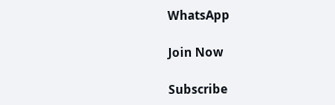WhatsApp

Join Now

Subscribe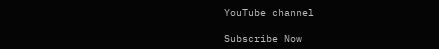YouTube channel

Subscribe Now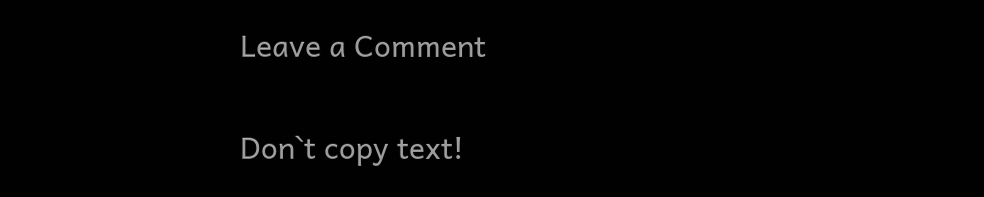Leave a Comment

Don`t copy text!